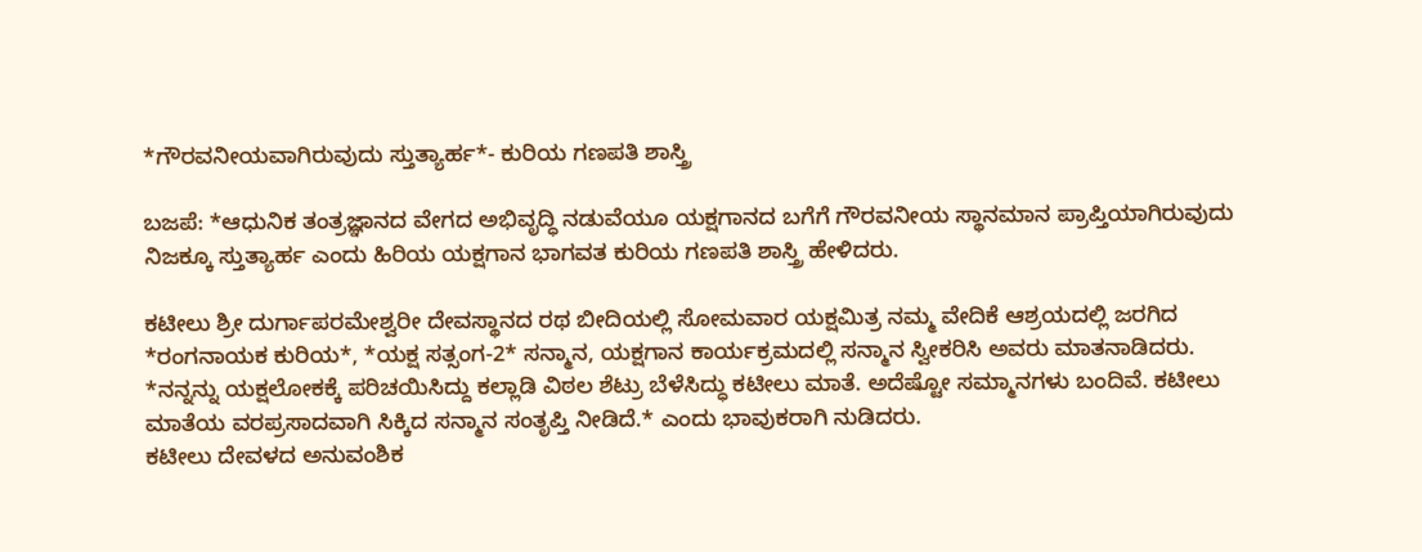*ಗೌರವನೀಯವಾಗಿರುವುದು ಸ್ತುತ್ಯಾರ್ಹ*- ಕುರಿಯ ಗಣಪತಿ ಶಾಸ್ತ್ರಿ

ಬಜಪೆ: *ಆಧುನಿಕ ತಂತ್ರಜ್ಞಾನದ ವೇಗದ ಅಭಿವೃದ್ಧಿ ನಡುವೆಯೂ ಯಕ್ಷಗಾನದ ಬಗೆಗೆ ಗೌರವನೀಯ ಸ್ಥಾನಮಾನ ಪ್ರಾಪ್ತಿಯಾಗಿರುವುದು ನಿಜಕ್ಕೂ ಸ್ತುತ್ಯಾರ್ಹ ಎಂದು ಹಿರಿಯ ಯಕ್ಷಗಾನ ಭಾಗವತ ಕುರಿಯ ಗಣಪತಿ ಶಾಸ್ತ್ರಿ ಹೇಳಿದರು.

ಕಟೀಲು ಶ್ರೀ ದುರ್ಗಾಪರಮೇಶ್ವರೀ ದೇವಸ್ಥಾನದ ರಥ ಬೀದಿಯಲ್ಲಿ ಸೋಮವಾರ ಯಕ್ಷಮಿತ್ರ ನಮ್ಮ ವೇದಿಕೆ ಆಶ್ರಯದಲ್ಲಿ ಜರಗಿದ *ರಂಗನಾಯಕ ಕುರಿಯ*, *ಯಕ್ಷ ಸತ್ಸಂಗ-2* ಸನ್ಮಾನ, ಯಕ್ಷಗಾನ ಕಾರ್ಯಕ್ರಮದಲ್ಲಿ ಸನ್ಮಾನ ಸ್ವೀಕರಿಸಿ ಅವರು ಮಾತನಾಡಿದರು.
*ನನ್ನನ್ನು ಯಕ್ಷಲೋಕಕ್ಕೆ ಪರಿಚಯಿಸಿದ್ದು ಕಲ್ಲಾಡಿ ವಿಠಲ ಶೆಟ್ರು ಬೆಳೆಸಿದ್ಧು ಕಟೀಲು ಮಾತೆ. ಅದೆಷ್ಟೋ ಸಮ್ಮಾನಗಳು ಬಂದಿವೆ. ಕಟೀಲು ಮಾತೆಯ ವರಪ್ರಸಾದವಾಗಿ ಸಿಕ್ಕಿದ ಸನ್ಮಾನ ಸಂತೃಪ್ತಿ ನೀಡಿದೆ.* ಎಂದು ಭಾವುಕರಾಗಿ ನುಡಿದರು.
ಕಟೀಲು ದೇವಳದ ಅನುವಂಶಿಕ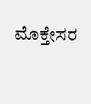ಮೊಕ್ತೇಸರ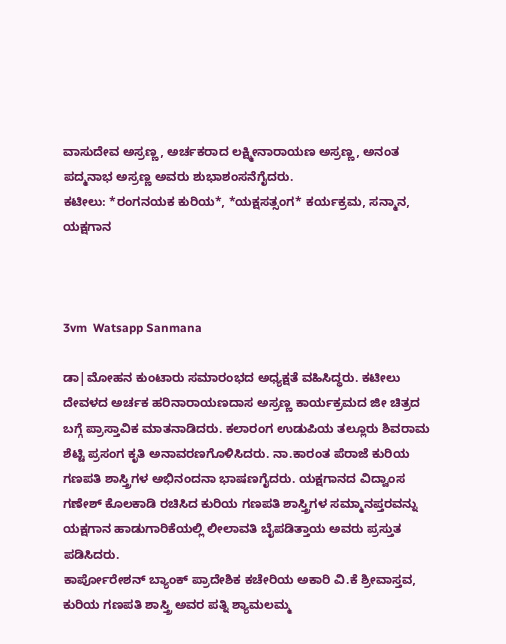ವಾಸುದೇವ ಅಸ್ರಣ್ಣ, ಅರ್ಚಕರಾದ ಲಕ್ಷ್ಮೀನಾರಾಯಣ ಅಸ್ರಣ್ಣ, ಅನಂತ ಪದ್ಮನಾಭ ಅಸ್ರಣ್ಣ ಅವರು ಶುಭಾಶಂಸನೆಗೈದರು.
ಕಟೀಲು: *ರಂಗನಯಕ ಕುರಿಯ*, *ಯಕ್ಷಸತ್ಸಂಗ* ಕರ್ಯಕ್ರಮ, ಸನ್ಮಾನ, ಯಕ್ಷಗಾನ



3vm  Watsapp Sanmana

ಡಾ|ಮೋಹನ ಕುಂಟಾರು ಸಮಾರಂಭದ ಅಧ್ಯಕ್ಷತೆ ವಹಿಸಿದ್ಧರು. ಕಟೀಲು ದೇವಳದ ಅರ್ಚಕ ಹರಿನಾರಾಯಣದಾಸ ಅಸ್ರಣ್ಣ ಕಾರ್ಯಕ್ರಮದ ಜೀ ಚಿತ್ರದ ಬಗ್ಗೆ ಪ್ರಾಸ್ತಾವಿಕ ಮಾತನಾಡಿದರು. ಕಲಾರಂಗ ಉಡುಪಿಯ ತಲ್ಲೂರು ಶಿವರಾಮ ಶೆಟ್ಟಿ ಪ್ರಸಂಗ ಕೃತಿ ಅನಾವರಣಗೊಳಿಸಿದರು. ನಾ.ಕಾರಂತ ಪೆರಾಜೆ ಕುರಿಯ ಗಣಪತಿ ಶಾಸ್ತ್ರಿಗಳ ಅಭಿನಂದನಾ ಭಾಷಣಗೈದರು. ಯಕ್ಷಗಾನದ ವಿದ್ವಾಂಸ ಗಣೇಶ್ ಕೊಲಕಾಡಿ ರಚಿಸಿದ ಕುರಿಯ ಗಣಪತಿ ಶಾಸ್ತ್ರಿಗಳ ಸಮ್ಮಾನಪ್ತರವನ್ನು ಯಕ್ಷಗಾನ ಹಾಡುಗಾರಿಕೆಯಲ್ಲಿ ಲೀಲಾವತಿ ಬೈಪಡಿತ್ತಾಯ ಅವರು ಪ್ರಸ್ತುತ ಪಡಿಸಿದರು.
ಕಾರ್ಪೋರೇಶನ್ ಬ್ಯಾಂಕ್ ಪ್ರಾದೇಶಿಕ ಕಚೇರಿಯ ಅಕಾರಿ ವಿ.ಕೆ ಶ್ರೀವಾಸ್ತವ, ಕುರಿಯ ಗಣಪತಿ ಶಾಸ್ತ್ರಿ ಅವರ ಪತ್ನಿ ಶ್ಯಾಮಲಮ್ಮ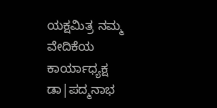ಯಕ್ಷಮಿತ್ರ ನಮ್ಮ ವೇದಿಕೆಯ ಕಾರ್ಯಾಧ್ಯಕ್ಷ ಡಾ|ಪದ್ಮನಾಭ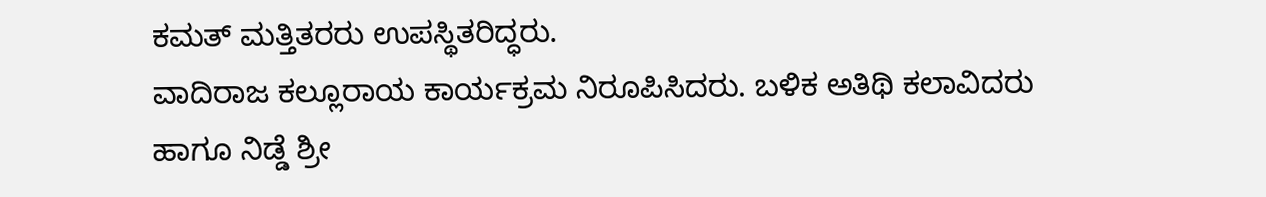ಕಮತ್ ಮತ್ತಿತರರು ಉಪಸ್ಥಿತರಿದ್ಧರು.
ವಾದಿರಾಜ ಕಲ್ಲೂರಾಯ ಕಾರ್ಯಕ್ರಮ ನಿರೂಪಿಸಿದರು. ಬಳಿಕ ಅತಿಥಿ ಕಲಾವಿದರು ಹಾಗೂ ನಿಡ್ಡೆ ಶ್ರೀ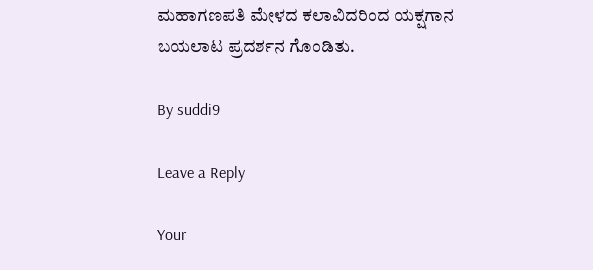ಮಹಾಗಣಪತಿ ಮೇಳದ ಕಲಾವಿದರಿಂದ ಯಕ್ಷಗಾನ ಬಯಲಾಟ ಪ್ರದರ್ಶನ ಗೊಂಡಿತು.

By suddi9

Leave a Reply

Your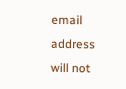email address will not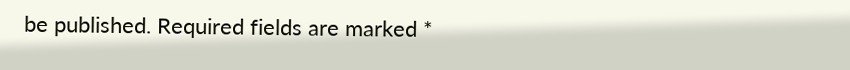be published. Required fields are marked *